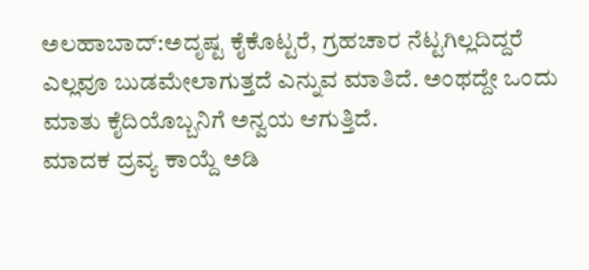ಅಲಹಾಬಾದ್:ಅದೃಷ್ಟ ಕೈಕೊಟ್ಟರೆ, ಗ್ರಹಚಾರ ನೆಟ್ಟಗಿಲ್ಲದಿದ್ದರೆ ಎಲ್ಲವೂ ಬುಡಮೇಲಾಗುತ್ತದೆ ಎನ್ನುವ ಮಾತಿದೆ. ಅಂಥದ್ದೇ ಒಂದು ಮಾತು ಕೈದಿಯೊಬ್ಬನಿಗೆ ಅನ್ವಯ ಆಗುತ್ತಿದೆ.
ಮಾದಕ ದ್ರವ್ಯ ಕಾಯ್ದೆ ಅಡಿ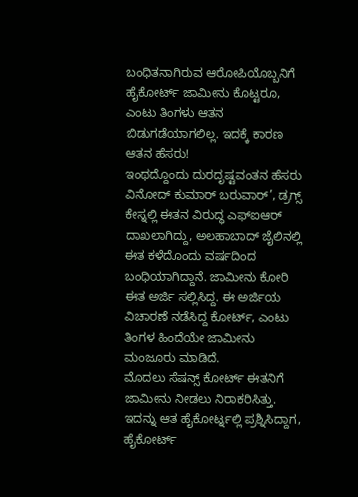ಬಂಧಿತನಾಗಿರುವ ಆರೋಪಿಯೊಬ್ಬನಿಗೆ ಹೈಕೋರ್ಟ್ ಜಾಮೀನು ಕೊಟ್ಟರೂ, ಎಂಟು ತಿಂಗಳು ಆತನ ಬಿಡುಗಡೆಯಾಗಲಿಲ್ಲ. ಇದಕ್ಕೆ ಕಾರಣ ಆತನ ಹೆಸರು!
ಇಂಥದ್ದೊಂದು ದುರದೃಷ್ಟವಂತನ ಹೆಸರು ವಿನೋದ್ ಕುಮಾರ್ ಬರುವಾರ್’, ಡ್ರಗ್ಸ್ ಕೇಸ್ನಲ್ಲಿ ಈತನ ವಿರುದ್ಧ ಎಫ್ಐಆರ್ ದಾಖಲಾಗಿದ್ದು, ಅಲಹಾಬಾದ್ ಜೈಲಿನಲ್ಲಿ ಈತ ಕಳೆದೊಂದು ವರ್ಷದಿಂದ ಬಂಧಿಯಾಗಿದ್ದಾನೆ. ಜಾಮೀನು ಕೋರಿ ಈತ ಅರ್ಜಿ ಸಲ್ಲಿಸಿದ್ದ. ಈ ಅರ್ಜಿಯ ವಿಚಾರಣೆ ನಡೆಸಿದ್ದ ಕೋರ್ಟ್, ಎಂಟು ತಿಂಗಳ ಹಿಂದೆಯೇ ಜಾಮೀನು ಮಂಜೂರು ಮಾಡಿದೆ.
ಮೊದಲು ಸೆಷನ್ಸ್ ಕೋರ್ಟ್ ಈತನಿಗೆ ಜಾಮೀನು ನೀಡಲು ನಿರಾಕರಿಸಿತ್ತು. ಇದನ್ನು ಆತ ಹೈಕೋರ್ಟ್ನಲ್ಲಿ ಪ್ರಶ್ನಿಸಿದ್ದಾಗ, ಹೈಕೋರ್ಟ್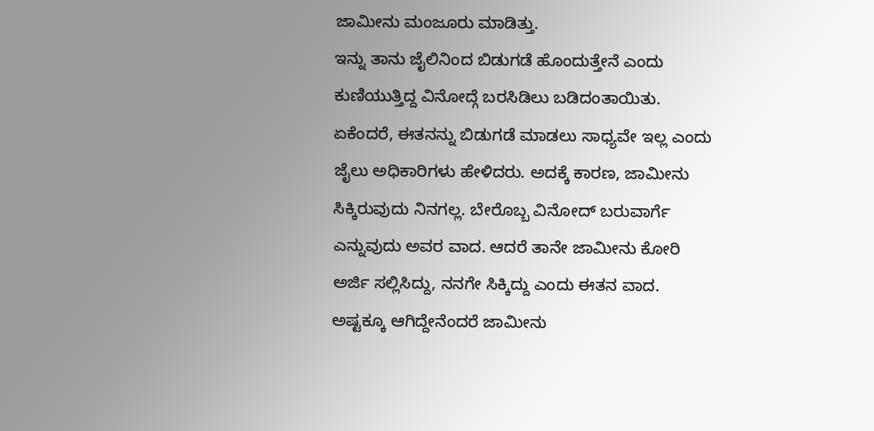ಜಾಮೀನು ಮಂಜೂರು ಮಾಡಿತ್ತು.
ಇನ್ನು ತಾನು ಜೈಲಿನಿಂದ ಬಿಡುಗಡೆ ಹೊಂದುತ್ತೇನೆ ಎಂದು ಕುಣಿಯುತ್ತಿದ್ದ ವಿನೋದ್ಗೆ ಬರಸಿಡಿಲು ಬಡಿದಂತಾಯಿತು. ಏಕೆಂದರೆ, ಈತನನ್ನು ಬಿಡುಗಡೆ ಮಾಡಲು ಸಾಧ್ಯವೇ ಇಲ್ಲ ಎಂದು ಜೈಲು ಅಧಿಕಾರಿಗಳು ಹೇಳಿದರು. ಅದಕ್ಕೆ ಕಾರಣ, ಜಾಮೀನು ಸಿಕ್ಕಿರುವುದು ನಿನಗಲ್ಲ. ಬೇರೊಬ್ಬ ವಿನೋದ್ ಬರುವಾರ್ಗೆ ಎನ್ನುವುದು ಅವರ ವಾದ. ಆದರೆ ತಾನೇ ಜಾಮೀನು ಕೋರಿ ಅರ್ಜಿ ಸಲ್ಲಿಸಿದ್ದು, ನನಗೇ ಸಿಕ್ಕಿದ್ದು ಎಂದು ಈತನ ವಾದ.
ಅಷ್ಟಕ್ಕೂ ಆಗಿದ್ದೇನೆಂದರೆ ಜಾಮೀನು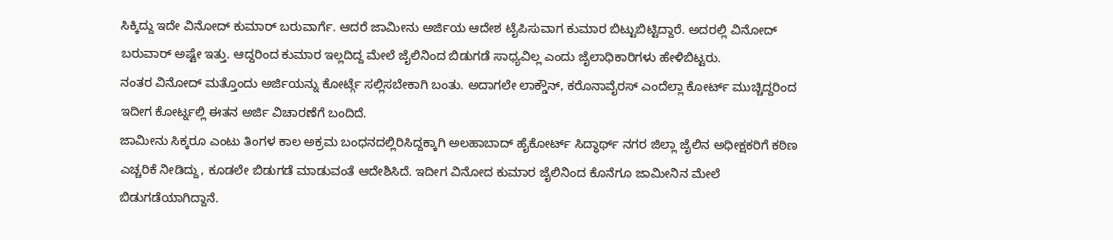ಸಿಕ್ಕಿದ್ದು ಇದೇ ವಿನೋದ್ ಕುಮಾರ್ ಬರುವಾರ್ಗೆ. ಆದರೆ ಜಾಮೀನು ಅರ್ಜಿಯ ಆದೇಶ ಟೈಪಿಸುವಾಗ ಕುಮಾರ ಬಿಟ್ಟುಬಿಟ್ಟಿದ್ದಾರೆ. ಅದರಲ್ಲಿ ವಿನೋದ್ ಬರುವಾರ್ ಅಷ್ಟೇ ಇತ್ತು. ಆದ್ದರಿಂದ ಕುಮಾರ ಇಲ್ಲದಿದ್ದ ಮೇಲೆ ಜೈಲಿನಿಂದ ಬಿಡುಗಡೆ ಸಾಧ್ಯವಿಲ್ಲ ಎಂದು ಜೈಲಾಧಿಕಾರಿಗಳು ಹೇಳಿಬಿಟ್ಟರು.
ನಂತರ ವಿನೋದ್ ಮತ್ತೊಂದು ಅರ್ಜಿಯನ್ನು ಕೋರ್ಟ್ಗೆ ಸಲ್ಲಿಸಬೇಕಾಗಿ ಬಂತು. ಅದಾಗಲೇ ಲಾಕ್ಡೌನ್, ಕರೊನಾವೈರಸ್ ಎಂದೆಲ್ಲಾ ಕೋರ್ಟ್ ಮುಚ್ಚಿದ್ದರಿಂದ ಇದೀಗ ಕೋರ್ಟ್ನಲ್ಲಿ ಈತನ ಅರ್ಜಿ ವಿಚಾರಣೆಗೆ ಬಂದಿದೆ.
ಜಾಮೀನು ಸಿಕ್ಕರೂ ಎಂಟು ತಿಂಗಳ ಕಾಲ ಅಕ್ರಮ ಬಂಧನದಲ್ಲಿರಿಸಿದ್ದಕ್ಕಾಗಿ ಅಲಹಾಬಾದ್ ಹೈಕೋರ್ಟ್ ಸಿದ್ಧಾರ್ಥ್ ನಗರ ಜಿಲ್ಲಾ ಜೈಲಿನ ಅಧೀಕ್ಷಕರಿಗೆ ಕಠಿಣ ಎಚ್ಚರಿಕೆ ನೀಡಿದ್ದು, ಕೂಡಲೇ ಬಿಡುಗಡೆ ಮಾಡುವಂತೆ ಆದೇಶಿಸಿದೆ. ಇದೀಗ ವಿನೋದ ಕುಮಾರ ಜೈಲಿನಿಂದ ಕೊನೆಗೂ ಜಾಮೀನಿನ ಮೇಲೆ ಬಿಡುಗಡೆಯಾಗಿದ್ದಾನೆ.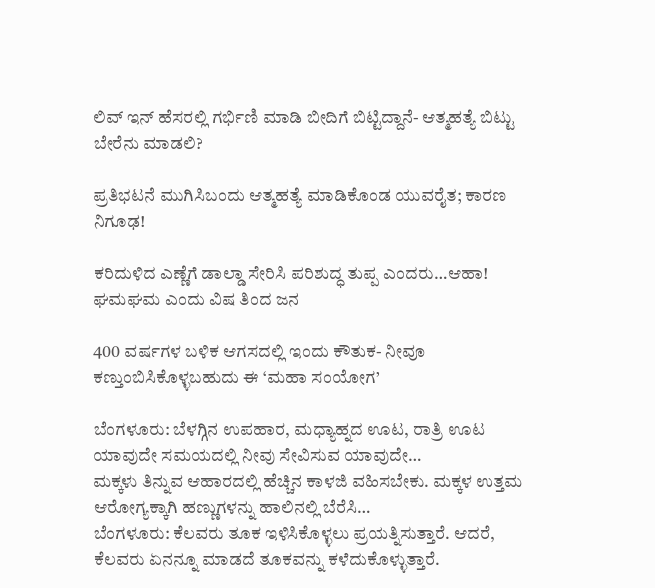ಲಿವ್ ಇನ್ ಹೆಸರಲ್ಲಿ ಗರ್ಭಿಣಿ ಮಾಡಿ ಬೀದಿಗೆ ಬಿಟ್ಟಿದ್ದಾನೆ- ಆತ್ಮಹತ್ಯೆ ಬಿಟ್ಟು ಬೇರೆನು ಮಾಡಲಿ?

ಪ್ರತಿಭಟನೆ ಮುಗಿಸಿಬಂದು ಆತ್ಮಹತ್ಯೆ ಮಾಡಿಕೊಂಡ ಯುವರೈತ; ಕಾರಣ ನಿಗೂಢ!

ಕರಿದುಳಿದ ಎಣ್ಣೆಗೆ ಡಾಲ್ಡಾ ಸೇರಿಸಿ ಪರಿಶುದ್ಧ ತುಪ್ಪ ಎಂದರು…ಆಹಾ! ಘಮಘಮ ಎಂದು ವಿಷ ತಿಂದ ಜನ

400 ವರ್ಷಗಳ ಬಳಿಕ ಆಗಸದಲ್ಲಿ ಇಂದು ಕೌತುಕ- ನೀವೂ ಕಣ್ತುಂಬಿಸಿಕೊಳ್ಳಬಹುದು ಈ ‘ಮಹಾ ಸಂಯೋಗ’

ಬೆಂಗಳೂರು: ಬೆಳಗ್ಗಿನ ಉಪಹಾರ, ಮಧ್ಯಾಹ್ನದ ಊಟ, ರಾತ್ರಿ ಊಟ ಯಾವುದೇ ಸಮಯದಲ್ಲಿ ನೀವು ಸೇವಿಸುವ ಯಾವುದೇ…
ಮಕ್ಕಳು ತಿನ್ನುವ ಆಹಾರದಲ್ಲಿ ಹೆಚ್ಚಿನ ಕಾಳಜಿ ವಹಿಸಬೇಕು. ಮಕ್ಕಳ ಉತ್ತಮ ಆರೋಗ್ಯಕ್ಕಾಗಿ ಹಣ್ಣುಗಳನ್ನು ಹಾಲಿನಲ್ಲಿ ಬೆರೆಸಿ…
ಬೆಂಗಳೂರು: ಕೆಲವರು ತೂಕ ಇಳಿಸಿಕೊಳ್ಳಲು ಪ್ರಯತ್ನಿಸುತ್ತಾರೆ. ಆದರೆ, ಕೆಲವರು ಏನನ್ನೂ ಮಾಡದೆ ತೂಕವನ್ನು ಕಳೆದುಕೊಳ್ಳುತ್ತಾರೆ.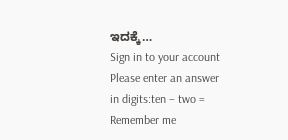ಇದಕ್ಕೆ…
Sign in to your account
Please enter an answer in digits:ten − two =
Remember me